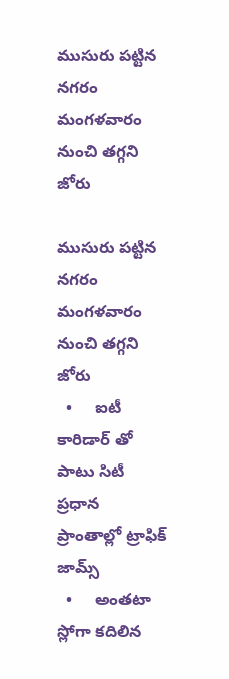ముసురు పట్టిన నగరం మంగళవారం నుంచి తగ్గని జోరు

ముసురు పట్టిన నగరం మంగళవారం నుంచి తగ్గని జోరు
  •     ఐటీ కారిడార్ తో పాటు సిటీ ప్రధాన ప్రాంతాల్లో ట్రాఫిక్ జామ్స్
  •     అంతటా స్లోగా కదిలిన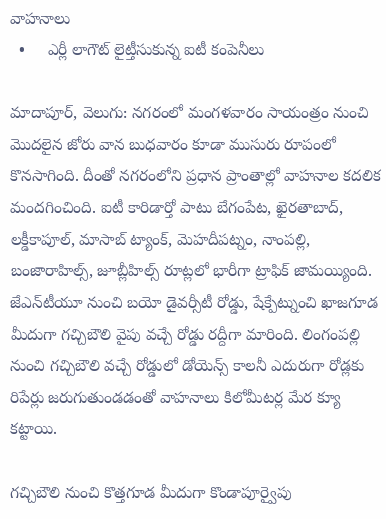వాహనాలు
  •     ఎర్లీ లాగౌట్ లైట్తీసుకున్న ఐటీ కంపెనీలు

మాదాపూర్, వెలుగు: నగరంలో మంగళవారం సాయంత్రం నుంచి మొదలైన జోరు వాన బుధవారం కూడా ముసురు రూపంలో కొనసాగింది. దీంతో నగరంలోని ప్రధాన ప్రాంతాల్లో వాహనాల కదలిక మందగించింది. ఐటీ కారిడార్తో పాటు బేగంపేట, ఖైరతాబాద్, లక్డీకాపూల్, మాసాబ్ ట్యాంక్, మెహదీపట్నం, నాంపల్లి, బంజారాహిల్స్, జూబ్లీహిల్స్ రూట్లలో భారీగా ట్రాఫిక్ జామయ్యింది. జేఎన్‌‌‌‌టీయూ నుంచి బయో డైవర్సీటీ రోడ్డు, షేక్పేట్నుంచి ఖాజగూడ మీదుగా గచ్చిబౌలి వైపు వచ్చే రోడ్డు రద్దీగా మారింది. లింగంపల్లి నుంచి గచ్చిబౌలి వచ్చే రోడ్డులో డోయెన్స్ కాలనీ ఎదురుగా రోడ్లకు రిపేర్లు జరుగుతుండడంతో వాహనాలు కిలోమీటర్ల మేర క్యూ కట్టాయి.

గచ్చిబౌలి నుంచి కొత్తగూడ మీదుగా కొండాపూర్వైపు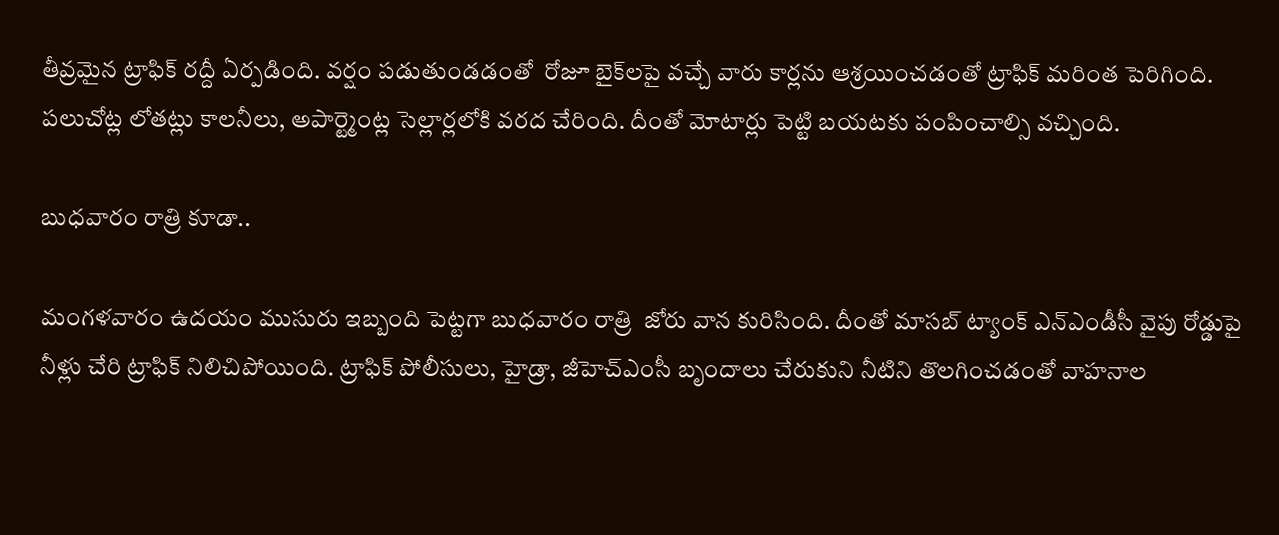తీవ్రమైన ట్రాఫిక్ రద్దీ ఏర్పడింది. వర్షం పడుతుండడంతో  రోజూ బైక్‌‌‌‌లపై వచ్చే వారు కార్లను ఆశ్రయించడంతో ట్రాఫిక్ మరింత పెరిగింది.  పలుచోట్ల లోతట్లు కాలనీలు, అపార్ట్మెంట్ల సెల్లార్లలోకి వరద చేరింది. దీంతో మోటార్లు పెట్టి బయటకు పంపించాల్సి వచ్చింది.

బుధవారం రాత్రి కూడా..

మంగళవారం ఉదయం ముసురు ఇబ్బంది పెట్టగా బుధవారం రాత్రి  జోరు వాన కురిసింది. దీంతో మాసబ్ ట్యాంక్ ఎన్‌‌‌‌ఎండీసీ వైపు రోడ్డుపై నీళ్లు చేరి ట్రాఫిక్ నిలిచిపోయింది. ట్రాఫిక్ పోలీసులు, హైడ్రా, జీహెచ్‌‌‌‌ఎంసీ బృందాలు చేరుకుని నీటిని తొలగించడంతో వాహనాల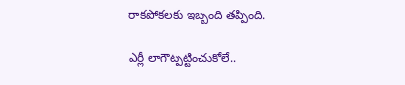రాకపోకలకు ఇబ్బంది తప్పింది.

ఎర్లీ లాగౌట్పట్టించుకోలే..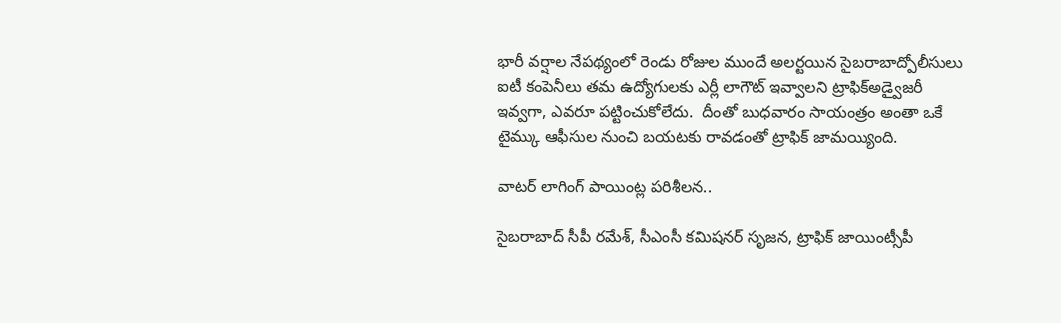భారీ వర్షాల నేపథ్యంలో రెండు రోజుల ముందే అలర్టయిన సైబరాబాద్పోలీసులు ఐటీ కంపెనీలు తమ ఉద్యోగులకు ఎర్లీ లాగౌట్ ఇవ్వాలని ట్రాఫిక్అడ్వైజరీ ఇవ్వగా, ఎవరూ పట్టించుకోలేదు.  దీంతో బుధవారం సాయంత్రం అంతా ఒకే టైమ్కు ఆఫీసుల నుంచి బయటకు రావడంతో ట్రాఫిక్ జామయ్యింది.

వాటర్ లాగింగ్ పాయింట్ల పరిశీలన..

సైబరాబాద్ సీపీ రమేశ్, సీఎంసీ కమిషనర్ సృజన, ట్రాఫిక్ జాయింట్సీపీ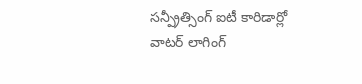సన్ప్రీత్సింగ్ ఐటీ కారిడార్లో వాటర్ లాగింగ్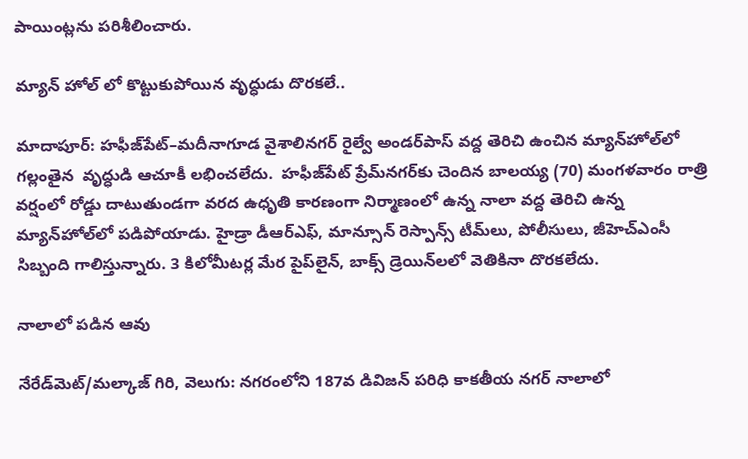పాయింట్లను పరిశీలించారు.

మ్యాన్ హోల్ లో కొట్టుకుపోయిన వృద్ధుడు దొరకలే..

మాదాపూర్‌‌: హఫీజ్‌‌పేట్–మదీనాగూడ వైశాలినగర్ రైల్వే అండర్‌‌పాస్ వద్ద తెరిచి ఉంచిన మ్యాన్‌‌హోల్‌‌లో గల్లంతైన  వృద్ధుడి ఆచూకీ లభించలేదు.  హఫీజ్‌‌పేట్ ప్రేమ్‌‌నగర్‌‌కు చెందిన బాలయ్య (70) మంగళవారం రాత్రి వర్షంలో రోడ్డు దాటుతుండగా వరద ఉధృతి కారణంగా నిర్మాణంలో ఉన్న నాలా వద్ద తెరిచి ఉన్న మ్యాన్‌‌హోల్‌‌లో పడిపోయాడు. హైడ్రా డీఆర్ఎఫ్, మాన్సూన్ రెస్పాన్స్ టీమ్‌‌లు, పోలీసులు, జీహెచ్‌‌ఎంసీ సిబ్బంది గాలిస్తున్నారు. 3 కిలోమీటర్ల మేర పైప్‌‌లైన్, బాక్స్ డ్రెయిన్‌‌లలో వెతికినా దొరకలేదు.

నాలాలో పడిన ఆవు

నేరేడ్‌‌‌‌మెట్/మల్కాజ్ గిరి, వెలుగు: నగరంలోని 187వ డివిజన్ పరిధి కాకతీయ నగర్‌‌‌‌ నాలాలో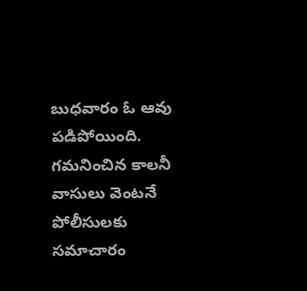బుధవారం ఓ ఆవు పడిపోయింది. గమనించిన కాలనీ వాసులు వెంటనే పోలీసులకు సమాచారం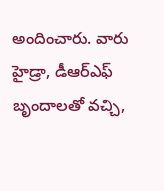అందించారు. వారు హైడ్రా, డీఆర్ఎఫ్ బృందాలతో వచ్చి,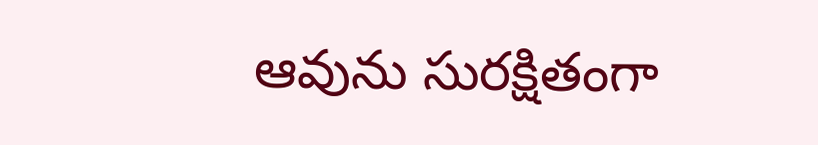ఆవును సురక్షితంగా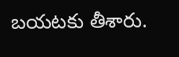బయటకు తీశారు.